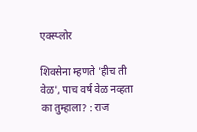एक्स्प्लोर

शिवसेना म्हणते 'हीच ती वेळ', पाच वर्ष वेळ नव्हता का तुम्हाला? : राज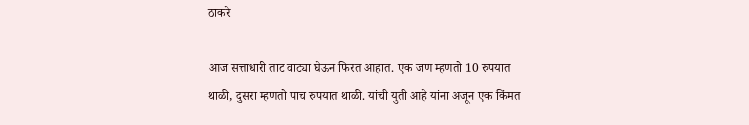ठाकरे

आज सत्ताधारी ताट वाट्या घेऊन फिरत आहात. एक जण म्हणतो 10 रुपयात थाळी, दुसरा म्हणतो पाच रुपयात थाळी. यांची युती आहे यांना अजून एक किंमत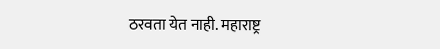ठरवता येत नाही. महाराष्ट्र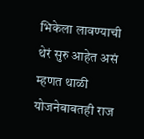भिकेला लावण्याची थेरं सुरु आहेत असं म्हणत थाळी योजनेबाबतही राज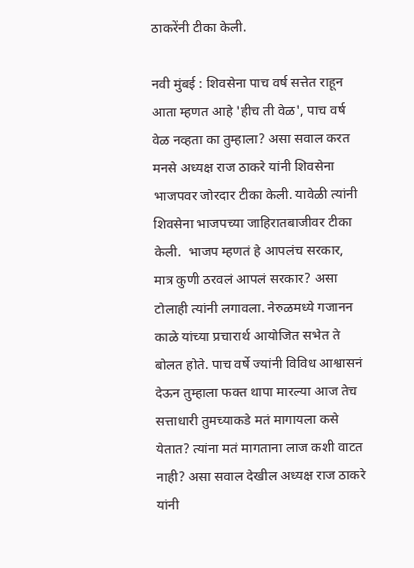ठाकरेंनी टीका केली.

नवी मुंबई : शिवसेना पाच वर्ष सत्तेत राहून आता म्हणत आहे 'हीच ती वेळ', पाच वर्ष वेळ नव्हता का तुम्हाला? असा सवाल करत  मनसे अध्यक्ष राज ठाकरे यांनी शिवसेना भाजपवर जोरदार टीका केली. यावेळी त्यांनी शिवसेना भाजपच्या जाहिरातबाजीवर टीका केली.  भाजप म्हणतं हे आपलंच सरकार, मात्र कुणी ठरवलं आपलं सरकार? असा टोलाही त्यांनी लगावला. नेरुळमध्ये गजानन काळे यांच्या प्रचारार्थ आयोजित सभेत ते बोलत होते. पाच वर्षे ज्यांनी विविध आश्वासनं देऊन तुम्हाला फक्त थापा मारल्या आज तेच सत्ताधारी तुमच्याकडे मतं मागायला कसे येतात? त्यांना मतं मागताना लाज कशी वाटत नाही? असा सवाल देखील अध्यक्ष राज ठाकरे यांनी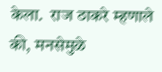केला.  राज ठाकरे म्हणाले की, मनसेमुळे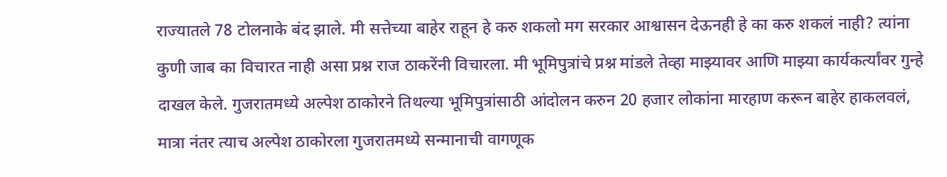राज्यातले 78 टोलनाके बंद झाले. मी सत्तेच्या बाहेर राहून हे करु शकलो मग सरकार आश्वासन देऊनही हे का करु शकलं नाही? त्यांना कुणी जाब का विचारत नाही असा प्रश्न राज ठाकरेंनी विचारला. मी भूमिपुत्रांचे प्रश्न मांडले तेव्हा माझ्यावर आणि माझ्या कार्यकर्त्यांवर गुन्हे दाखल केले. गुजरातमध्ये अल्पेश ठाकोरने तिथल्या भूमिपुत्रांसाठी आंदोलन करुन 20 हजार लोकांना मारहाण करून बाहेर हाकलवलं,  मात्रा नंतर त्याच अल्पेश ठाकोरला गुजरातमध्ये सन्मानाची वागणूक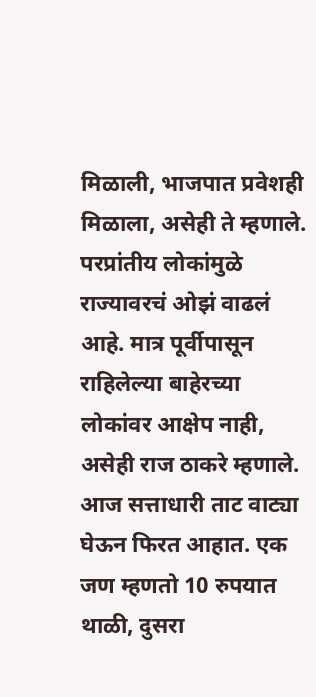मिळाली, भाजपात प्रवेशही मिळाला, असेही ते म्हणाले. परप्रांतीय लोकांमुळे राज्यावरचं ओझं वाढलं आहे. मात्र पूर्वीपासून राहिलेल्या बाहेरच्या लोकांवर आक्षेप नाही, असेही राज ठाकरे म्हणाले. आज सत्ताधारी ताट वाट्या घेऊन फिरत आहात. एक जण म्हणतो 10 रुपयात थाळी, दुसरा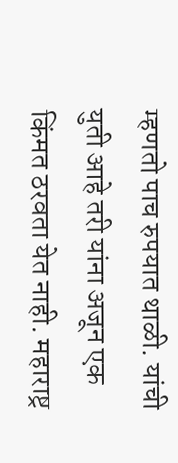म्हणतो पाच रुपयात थाळी. यांची युती आहे तरी यांना अजून एक किंमत ठरवता येत नाही. महाराष्ट्र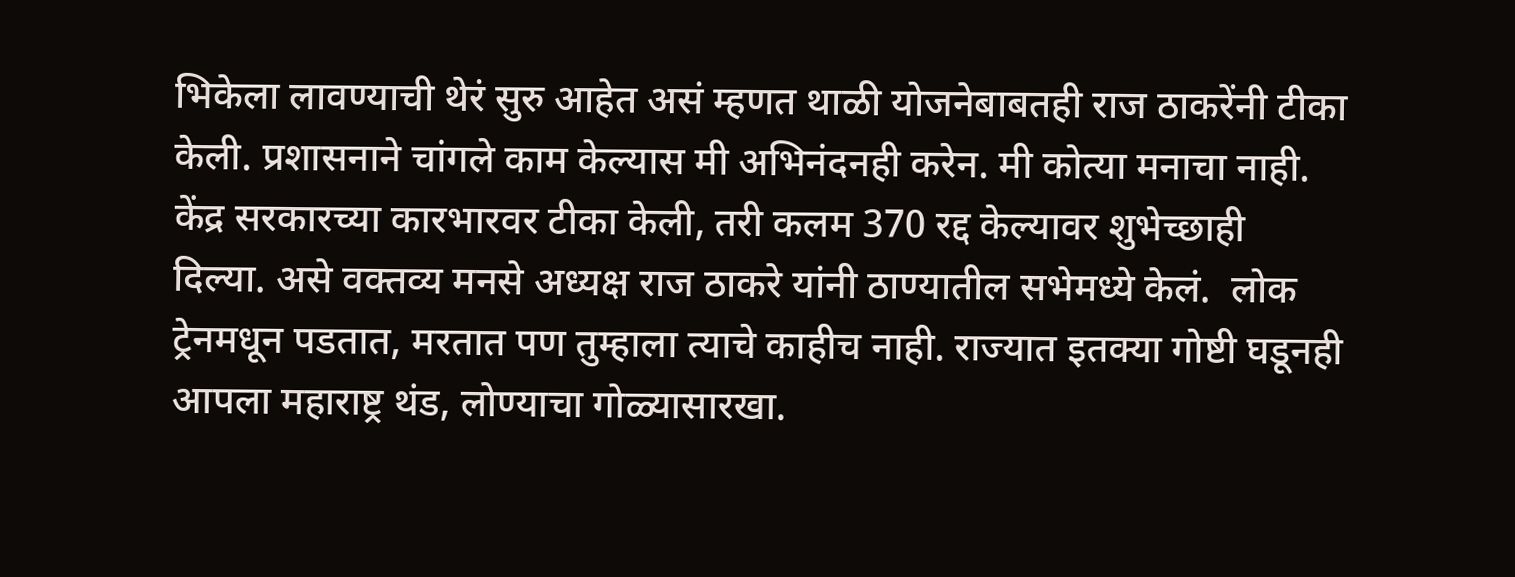भिकेला लावण्याची थेरं सुरु आहेत असं म्हणत थाळी योजनेबाबतही राज ठाकरेंनी टीका केली. प्रशासनाने चांगले काम केल्यास मी अभिनंदनही करेन. मी कोत्या मनाचा नाही. केंद्र सरकारच्या कारभारवर टीका केली, तरी कलम 370 रद्द केल्यावर शुभेच्छाही दिल्या. असे वक्तव्य मनसे अध्यक्ष राज ठाकरे यांनी ठाण्यातील सभेमध्ये केलं.  लोक ट्रेनमधून पडतात, मरतात पण तुम्हाला त्याचे काहीच नाही. राज्यात इतक्या गोष्टी घडूनही आपला महाराष्ट्र थंड, लोण्याचा गोळ्यासारखा.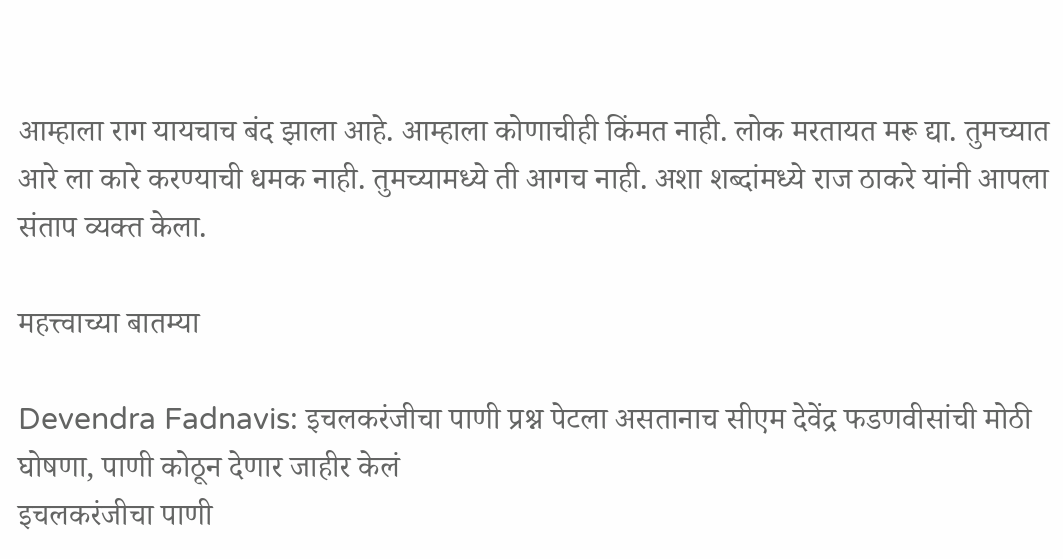आम्हाला राग यायचाच बंद झाला आहे. आम्हाला कोणाचीही किंमत नाही. लोक मरतायत मरू द्या. तुमच्यात आरे ला कारे करण्याची धमक नाही. तुमच्यामध्ये ती आगच नाही. अशा शब्दांमध्ये राज ठाकरे यांनी आपला संताप व्यक्त केला.

महत्त्वाच्या बातम्या

Devendra Fadnavis: इचलकरंजीचा पाणी प्रश्न पेटला असतानाच सीएम देवेंद्र फडणवीसांची मोठी घोषणा, पाणी कोठून देणार जाहीर केलं
इचलकरंजीचा पाणी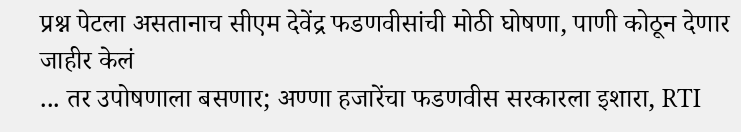प्रश्न पेटला असतानाच सीएम देवेंद्र फडणवीसांची मोठी घोषणा, पाणी कोठून देणार जाहीर केलं
... तर उपोषणाला बसणार; अण्णा हजारेंचा फडणवीस सरकारला इशारा, RTI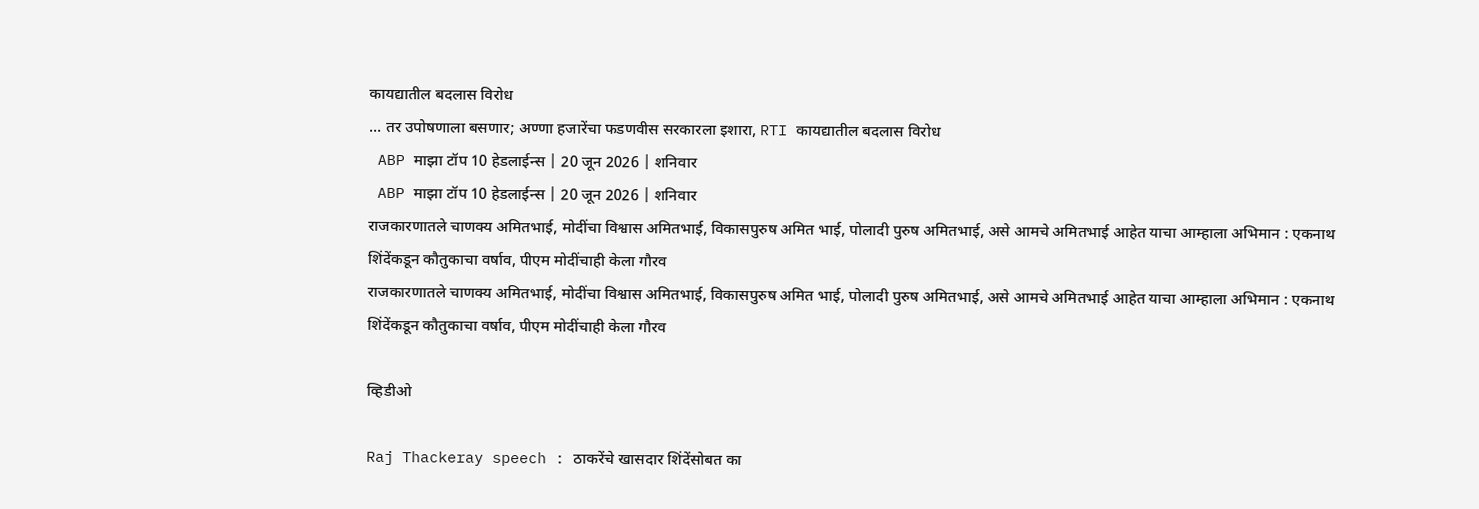कायद्यातील बदलास विरोध
... तर उपोषणाला बसणार; अण्णा हजारेंचा फडणवीस सरकारला इशारा, RTI कायद्यातील बदलास विरोध
 ABP माझा टॉप 10 हेडलाईन्स | 20 जून 2026 | शनिवार
 ABP माझा टॉप 10 हेडलाईन्स | 20 जून 2026 | शनिवार
राजकारणातले चाणक्य अमितभाई, मोदींचा विश्वास अमितभाई, विकासपुरुष अमित भाई, पोलादी पुरुष अमितभाई, असे आमचे अमितभाई आहेत याचा आम्हाला अभिमान : एकनाथ शिंदेंकडून कौतुकाचा वर्षाव, पीएम मोदींचाही केला गौरव
राजकारणातले चाणक्य अमितभाई, मोदींचा विश्वास अमितभाई, विकासपुरुष अमित भाई, पोलादी पुरुष अमितभाई, असे आमचे अमितभाई आहेत याचा आम्हाला अभिमान : एकनाथ शिंदेंकडून कौतुकाचा वर्षाव, पीएम मोदींचाही केला गौरव

व्हिडीओ

Raj Thackeray speech : ठाकरेंचे खासदार शिंदेंसोबत का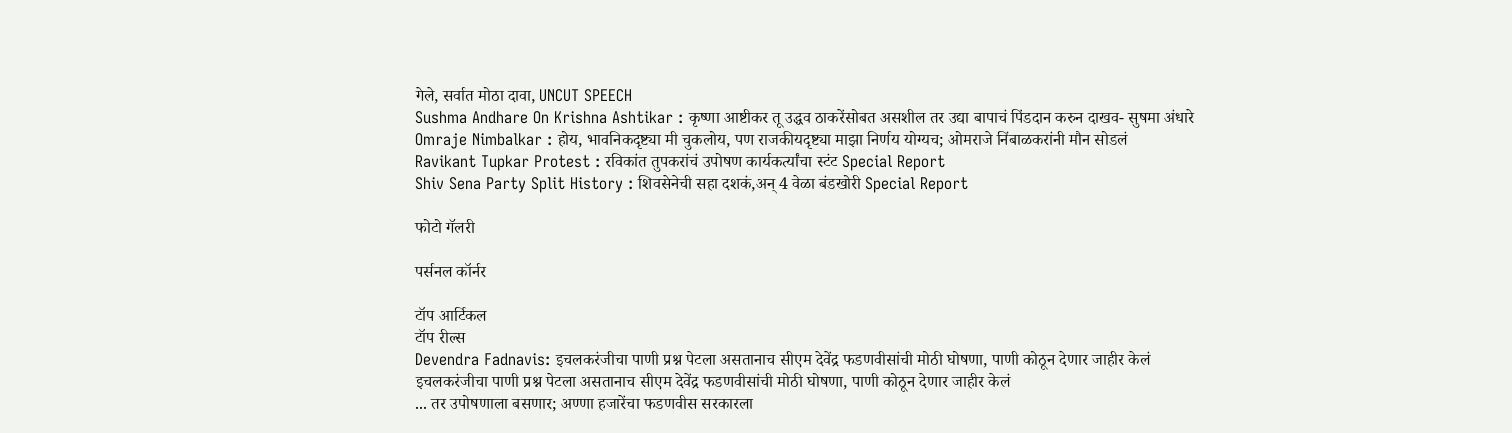गेले, सर्वात मोठा दावा, UNCUT SPEECH
Sushma Andhare On Krishna Ashtikar : कृष्णा आष्टीकर तू उद्धव ठाकरेंसोबत असशील तर उद्या बापाचं पिंडदान करुन दाखव- सुषमा अंधारे
Omraje Nimbalkar : होय, भावनिकदृष्ट्या मी चुकलोय, पण राजकीयदृष्ट्या माझा निर्णय योग्यच; ओमराजे निंबाळकरांनी मौन सोडलं
Ravikant Tupkar Protest : रविकांत तुपकरांचं उपोषण कार्यकर्त्यांचा स्टंट Special Report
Shiv Sena Party Split History : शिवसेनेची सहा दशकं,अन् 4 वेळा बंडखोरी Special Report

फोटो गॅलरी

पर्सनल कॉर्नर

टॉप आर्टिकल
टॉप रील्स
Devendra Fadnavis: इचलकरंजीचा पाणी प्रश्न पेटला असतानाच सीएम देवेंद्र फडणवीसांची मोठी घोषणा, पाणी कोठून देणार जाहीर केलं
इचलकरंजीचा पाणी प्रश्न पेटला असतानाच सीएम देवेंद्र फडणवीसांची मोठी घोषणा, पाणी कोठून देणार जाहीर केलं
... तर उपोषणाला बसणार; अण्णा हजारेंचा फडणवीस सरकारला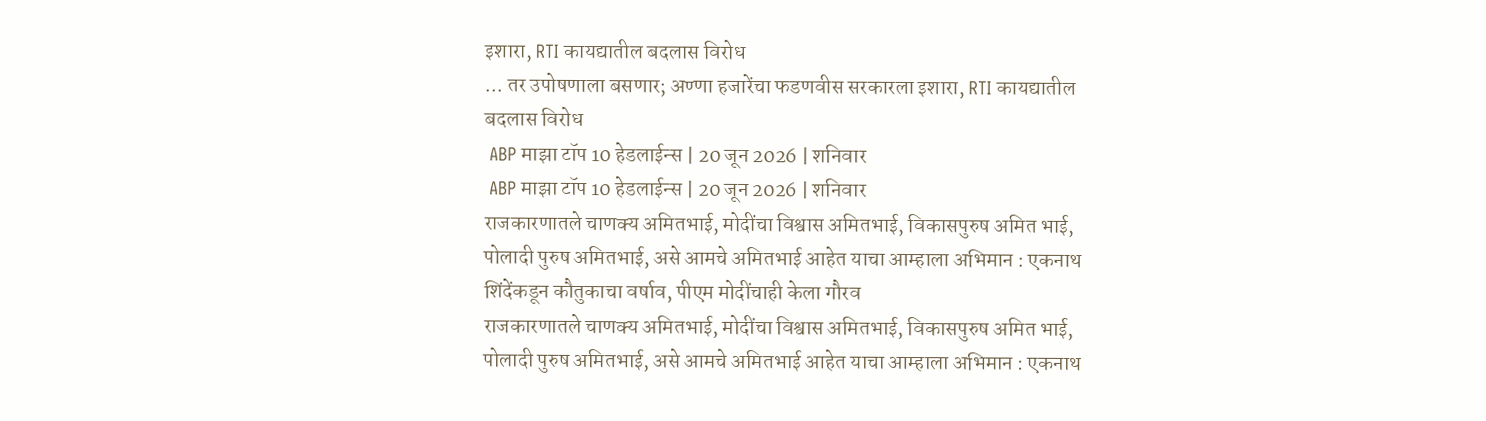इशारा, RTI कायद्यातील बदलास विरोध
... तर उपोषणाला बसणार; अण्णा हजारेंचा फडणवीस सरकारला इशारा, RTI कायद्यातील बदलास विरोध
 ABP माझा टॉप 10 हेडलाईन्स | 20 जून 2026 | शनिवार
 ABP माझा टॉप 10 हेडलाईन्स | 20 जून 2026 | शनिवार
राजकारणातले चाणक्य अमितभाई, मोदींचा विश्वास अमितभाई, विकासपुरुष अमित भाई, पोलादी पुरुष अमितभाई, असे आमचे अमितभाई आहेत याचा आम्हाला अभिमान : एकनाथ शिंदेंकडून कौतुकाचा वर्षाव, पीएम मोदींचाही केला गौरव
राजकारणातले चाणक्य अमितभाई, मोदींचा विश्वास अमितभाई, विकासपुरुष अमित भाई, पोलादी पुरुष अमितभाई, असे आमचे अमितभाई आहेत याचा आम्हाला अभिमान : एकनाथ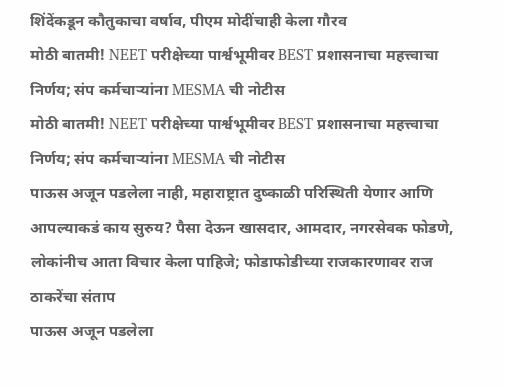शिंदेंकडून कौतुकाचा वर्षाव, पीएम मोदींचाही केला गौरव
मोठी बातमी! NEET परीक्षेच्या पार्श्वभूमीवर BEST प्रशासनाचा महत्त्वाचा निर्णय; संप कर्मचाऱ्यांना MESMA ची नोटीस
मोठी बातमी! NEET परीक्षेच्या पार्श्वभूमीवर BEST प्रशासनाचा महत्त्वाचा निर्णय; संप कर्मचाऱ्यांना MESMA ची नोटीस
पाऊस अजून पडलेला नाही, महाराष्ट्रात दुष्काळी परिस्थिती येणार आणि आपल्याकडं काय सुरुय? पैसा देऊन खासदार, आमदार, नगरसेवक फोडणे, लोकांनीच आता विचार केला पाहिजे; फोडाफोडीच्या राजकारणावर राज ठाकरेंचा संताप
पाऊस अजून पडलेला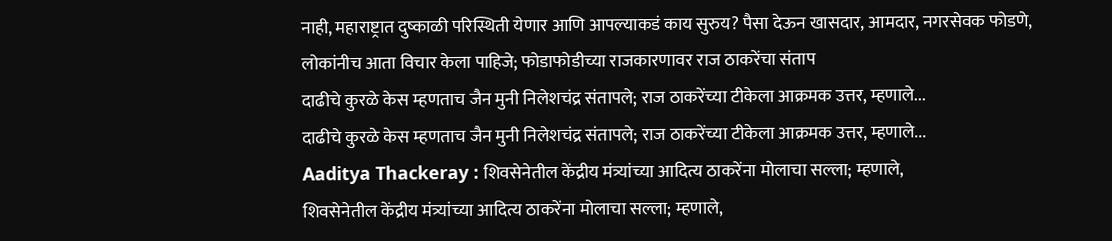नाही, महाराष्ट्रात दुष्काळी परिस्थिती येणार आणि आपल्याकडं काय सुरुय? पैसा देऊन खासदार, आमदार, नगरसेवक फोडणे, लोकांनीच आता विचार केला पाहिजे; फोडाफोडीच्या राजकारणावर राज ठाकरेंचा संताप
दाढीचे कुरळे केस म्हणताच जैन मुनी निलेशचंद्र संतापले; राज ठाकरेंच्या टीकेला आक्रमक उत्तर, म्हणाले...
दाढीचे कुरळे केस म्हणताच जैन मुनी निलेशचंद्र संतापले; राज ठाकरेंच्या टीकेला आक्रमक उत्तर, म्हणाले...
Aaditya Thackeray : शिवसेनेतील केंद्रीय मंत्र्यांच्या आदित्य ठाकरेंना मोलाचा सल्ला; म्हणाले,
शिवसेनेतील केंद्रीय मंत्र्यांच्या आदित्य ठाकरेंना मोलाचा सल्ला; म्हणाले,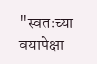"स्वतःच्या वयापेक्षा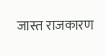जास्त राजकारण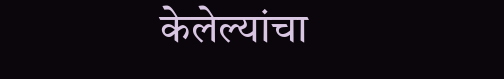केलेल्यांचा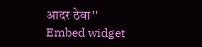आदर ठेवा''
Embed widget